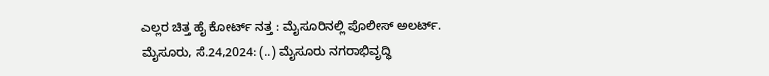ಎಲ್ಲರ ಚಿತ್ತ ಹೈ ಕೋರ್ಟ್ ನತ್ತ : ಮೈಸೂರಿನಲ್ಲಿ ಪೊಲೀಸ್ ಅಲರ್ಟ್. ಮೈಸೂರು, ಸೆ.24,2024: (..) ಮೈಸೂರು ನಗರಾಭಿವೃದ್ಧಿ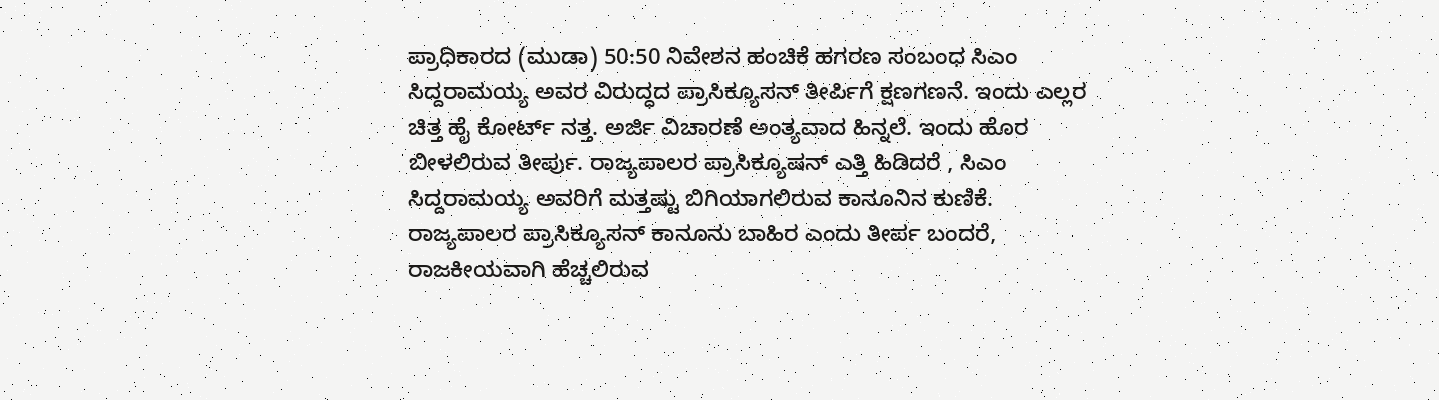ಪ್ರಾಧಿಕಾರದ (ಮುಡಾ) 50:50 ನಿವೇಶನ ಹಂಚಿಕೆ ಹಗರಣ ಸಂಬಂಧ ಸಿಎಂ ಸಿದ್ದರಾಮಯ್ಯ ಅವರ ವಿರುದ್ಧದ ಪ್ರಾಸಿಕ್ಯೂಸನ್ ತೀರ್ಪಿಗೆ ಕ್ಷಣಗಣನೆ. ಇಂದು ಎಲ್ಲರ ಚಿತ್ತ ಹೈ ಕೋರ್ಟ್ ನತ್ತ. ಅರ್ಜಿ ವಿಚಾರಣೆ ಅಂತ್ಯವಾದ ಹಿನ್ನಲೆ. ಇಂದು ಹೊರ ಬೀಳಲಿರುವ ತೀರ್ಪು. ರಾಜ್ಯಪಾಲರ ಪ್ರಾಸಿಕ್ಯೂಷನ್ ಎತ್ತಿ ಹಿಡಿದರೆ , ಸಿಎಂ ಸಿದ್ದರಾಮಯ್ಯ ಅವರಿಗೆ ಮತ್ತಷ್ಟು ಬಿಗಿಯಾಗಲಿರುವ ಕಾನೂನಿನ ಕುಣಿಕೆ. ರಾಜ್ಯಪಾಲರ ಪ್ರಾಸಿಕ್ಯೂಸನ್ ಕಾನೂನು ಬಾಹಿರ ಎಂದು ತೀರ್ಪ ಬಂದರೆ, ರಾಜಕೀಯವಾಗಿ ಹೆಚ್ಚಲಿರುವ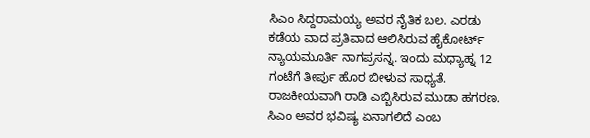ಸಿಎಂ ಸಿದ್ದರಾಮಯ್ಯ ಅವರ ನೈತಿಕ ಬಲ. ಎರಡು ಕಡೆಯ ವಾದ ಪ್ರತಿವಾದ ಆಲಿಸಿರುವ ಹೈಕೋರ್ಟ್‌ ನ್ಯಾಯಮೂರ್ತಿ ನಾಗಪ್ರಸನ್ನ. ಇಂದು ಮಧ್ಯಾಹ್ನ 12 ಗಂಟೆಗೆ ತೀರ್ಪು ಹೊರ ಬೀಳುವ ಸಾಧ್ಯತೆ. ರಾಜಕೀಯವಾಗಿ ರಾಡಿ ಎಬ್ಬಿಸಿರುವ ಮುಡಾ ಹಗರಣ. ಸಿಎಂ ಅವರ ಭವಿಷ್ಯ ಏನಾಗಲಿದೆ ಎಂಬ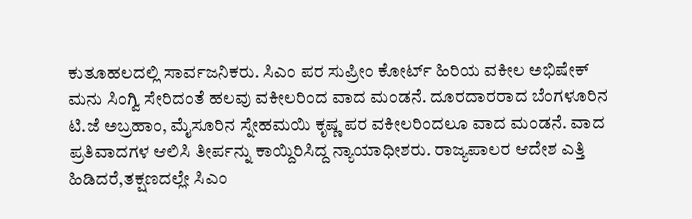ಕುತೂಹಲದಲ್ಲಿ ಸಾರ್ವಜನಿಕರು. ಸಿಎಂ ಪರ ಸುಪ್ರೀಂ ಕೋರ್ಟ್ ಹಿರಿಯ ವಕೀಲ ಅಭಿಷೇಕ್ ಮನು ಸಿಂಗ್ವಿ ಸೇರಿದಂತೆ ಹಲವು ವಕೀಲರಿಂದ ವಾದ ಮಂಡನೆ. ದೂರದಾರರಾದ ಬೆಂಗಳೂರಿನ ಟಿ.ಜೆ ಅಬ್ರಹಾಂ, ಮೈಸೂರಿನ ಸ್ನೇಹಮಯಿ ಕೃಷ್ಣ ಪರ ವಕೀಲರಿಂದಲೂ ವಾದ ಮಂಡನೆ. ವಾದ ಪ್ರತಿವಾದಗಳ ಆಲಿಸಿ ತೀರ್ಪನ್ನು ಕಾಯ್ದಿರಿಸಿದ್ದ ನ್ಯಾಯಾಧೀಶರು. ರಾಜ್ಯಪಾಲರ ಆದೇಶ ಎತ್ತಿ ಹಿಡಿದರೆ,ತಕ್ಷಣದಲ್ಲೇ ಸಿಎಂ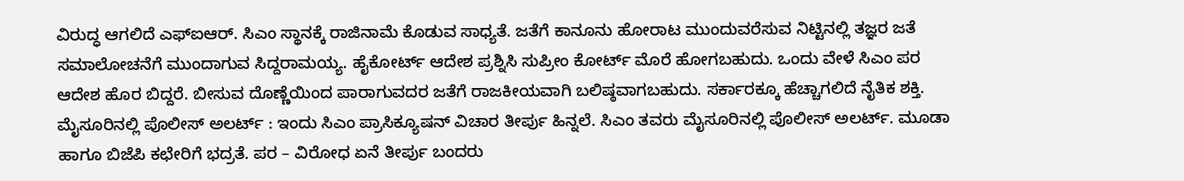ವಿರುದ್ಧ ಆಗಲಿದೆ ಎಫ್ಐಆರ್. ಸಿಎಂ ಸ್ಥಾನಕ್ಕೆ ರಾಜಿನಾಮೆ ಕೊಡುವ ಸಾಧ್ಯತೆ. ಜತೆಗೆ ಕಾನೂನು ಹೋರಾಟ ಮುಂದುವರೆಸುವ ನಿಟ್ಟಿನಲ್ಲಿ ತಜ್ಞರ ಜತೆ ಸಮಾಲೋಚನೆಗೆ ಮುಂದಾಗುವ ಸಿದ್ದರಾಮಯ್ಯ. ಹೈಕೋರ್ಟ್ ಆದೇಶ ಪ್ರಶ್ನಿಸಿ ಸುಪ್ರೀಂ ಕೋರ್ಟ್ ಮೊರೆ ಹೋಗಬಹುದು. ಒಂದು ವೇಳೆ ಸಿಎಂ ಪರ ಆದೇಶ ಹೊರ ಬಿದ್ದರೆ. ಬೀಸುವ ದೊಣ್ಣೆಯಿಂದ ಪಾರಾಗುವದರ ಜತೆಗೆ ರಾಜಕೀಯವಾಗಿ ಬಲಿಷ್ಠವಾಗಬಹುದು. ಸರ್ಕಾರಕ್ಕೂ ಹೆಚ್ಚಾಗಲಿದೆ ನೈತಿಕ ಶಕ್ತಿ. ಮೈಸೂರಿನಲ್ಲಿ ಪೊಲೀಸ್ ಅಲರ್ಟ್ : ಇಂದು ಸಿಎಂ ಪ್ರಾಸಿಕ್ಯೂಷನ್ ವಿಚಾರ ತೀರ್ಪು ಹಿನ್ನಲೆ. ಸಿಎಂ ತವರು ಮೈಸೂರಿನಲ್ಲಿ ಪೊಲೀಸ್ ಅಲರ್ಟ್. ಮೂಡಾ ಹಾಗೂ ಬಿಜೆಪಿ ಕಛೇರಿಗೆ ಭದ್ರತೆ. ಪರ – ವಿರೋಧ ಏನೆ ತೀರ್ಪು ಬಂದರು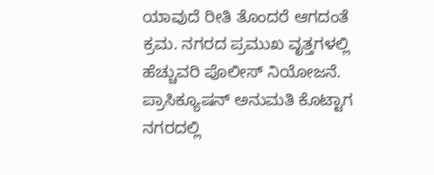ಯಾವುದೆ ರೀತಿ ತೊಂದರೆ ಆಗದಂತೆ ಕ್ರಮ. ನಗರದ ಪ್ರಮುಖ ವೃತ್ತಗಳಲ್ಲಿ ಹೆಚ್ಚುವರಿ ಪೊಲೀಸ್ ನಿಯೋಜನೆ. ಪ್ರಾಸಿಕ್ಯೂಷನ್ ಅನುಮತಿ ಕೊಟ್ಟಾಗ ನಗರದಲ್ಲಿ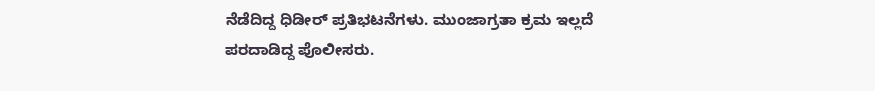ನೆಡೆದಿದ್ದ ಧಿಡೀರ್ ಪ್ರತಿಭಟನೆಗಳು. ಮುಂಜಾಗ್ರತಾ ಕ್ರಮ ಇಲ್ಲದೆ ಪರದಾಡಿದ್ದ ಪೊಲೀಸರು.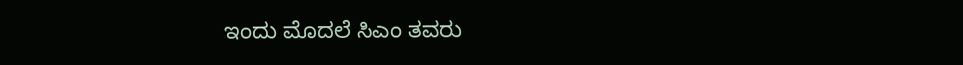ಇಂದು ಮೊದಲೆ ಸಿಎಂ ತವರು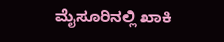ಮೈಸೂರಿನಲ್ಲಿ ಖಾಕಿ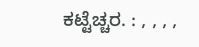ಕಟ್ಟೆಚ್ಚರ. : , , , ,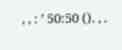, , : ’ 50:50 (). , .